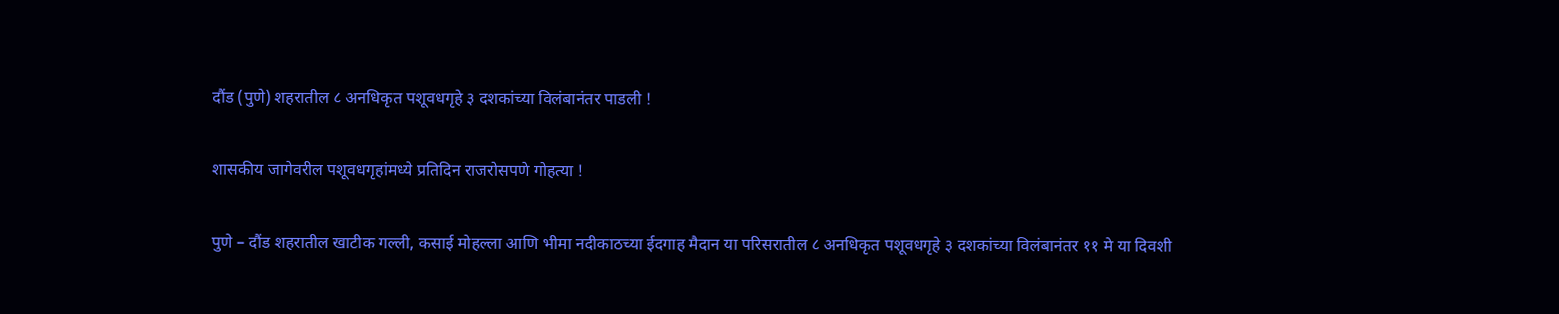दौंड (पुणे) शहरातील ८ अनधिकृत पशूवधगृहे ३ दशकांच्या विलंबानंतर पाडली !

शासकीय जागेवरील पशूवधगृहांमध्ये प्रतिदिन राजरोसपणे गोहत्या !

पुणे – दौंड शहरातील खाटीक गल्ली, कसाई मोहल्ला आणि भीमा नदीकाठच्या ईदगाह मैदान या परिसरातील ८ अनधिकृत पशूवधगृहे ३ दशकांच्या विलंबानंतर ११ मे या दिवशी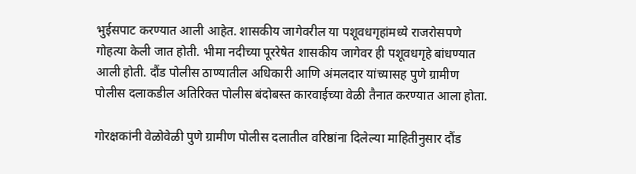भुईसपाट करण्यात आली आहेत. शासकीय जागेवरील या पशूवधगृहांमध्ये राजरोसपणे गोहत्या केली जात होती. भीमा नदीच्या पूररेषेत शासकीय जागेवर ही पशूवधगृहे बांधण्यात आली होती. दौंड पोलीस ठाण्यातील अधिकारी आणि अंमलदार यांच्यासह पुणे ग्रामीण पोलीस दलाकडील अतिरिक्त पोलीस बंदोबस्त कारवाईच्या वेळी तैनात करण्यात आला होता.

गोरक्षकांनी वेळोवेळी पुणे ग्रामीण पोलीस दलातील वरिष्ठांना दिलेल्या माहितीनुसार दौंड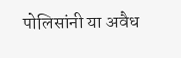पोलिसांनी या अवैध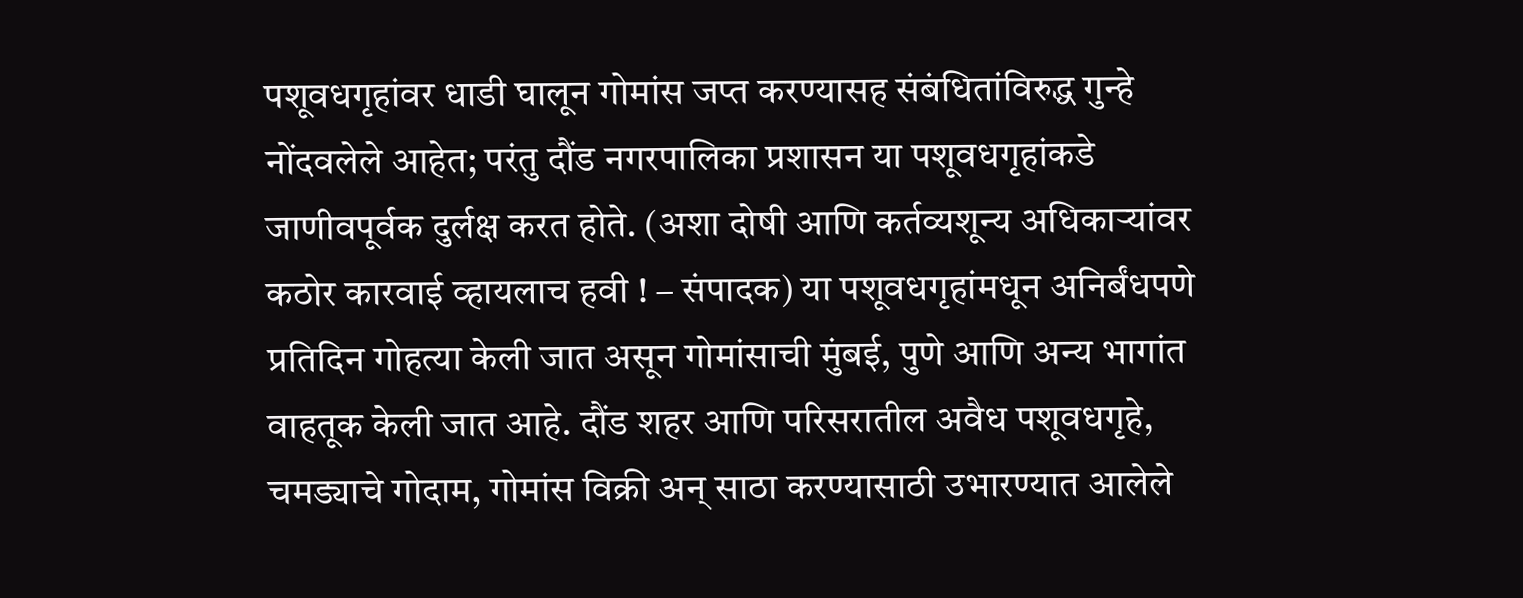पशूवधगृहांवर धाडी घालून गोमांस जप्त करण्यासह संबंधितांविरुद्ध गुन्हे नोंदवलेले आहेत; परंतु दौंड नगरपालिका प्रशासन या पशूवधगृहांकडे जाणीवपूर्वक दुर्लक्ष करत होते. (अशा दोषी आणि कर्तव्यशून्य अधिकार्‍यांवर कठोर कारवाई व्हायलाच हवी ! – संपादक) या पशूवधगृहांमधून अनिर्बंधपणे प्रतिदिन गोहत्या केली जात असून गोमांसाची मुंबई, पुणे आणि अन्य भागांत वाहतूक केली जात आहे. दौंड शहर आणि परिसरातील अवैध पशूवधगृहे, चमड्याचे गोदाम, गोमांस विक्री अन् साठा करण्यासाठी उभारण्यात आलेले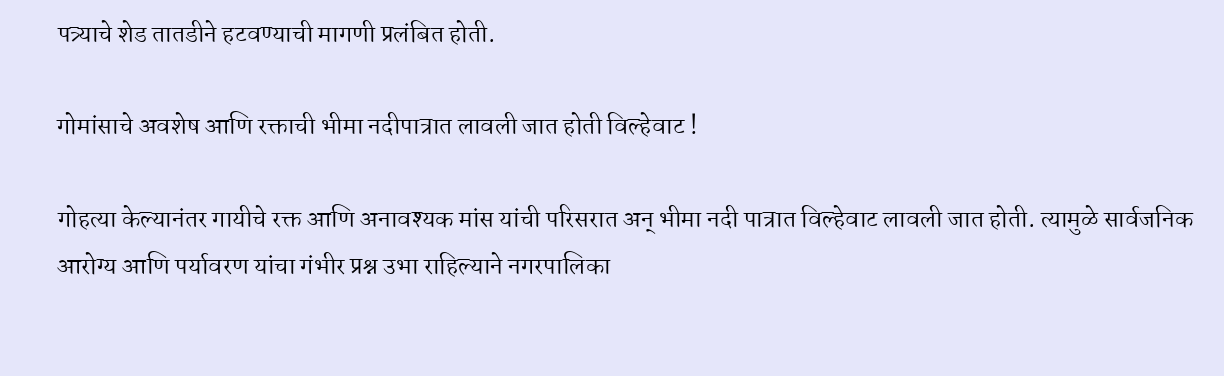पत्र्याचे शेड तातडीने हटवण्याची मागणी प्रलंबित होती.

गोमांसाचे अवशेष आणि रक्ताची भीमा नदीपात्रात लावली जात होती विल्हेवाट !

गोहत्या केल्यानंतर गायीचे रक्त आणि अनावश्यक मांस यांची परिसरात अन् भीमा नदी पात्रात विल्हेवाट लावली जात होती. त्यामुळे सार्वजनिक आरोग्य आणि पर्यावरण यांचा गंभीर प्रश्न उभा राहिल्याने नगरपालिका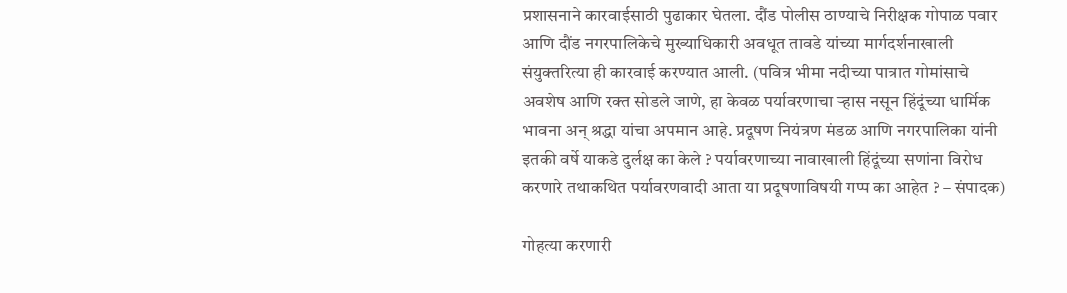प्रशासनाने कारवाईसाठी पुढाकार घेतला. दौंड पोलीस ठाण्याचे निरीक्षक गोपाळ पवार आणि दौंड नगरपालिकेचे मुख्याधिकारी अवधूत तावडे यांच्या मार्गदर्शनाखाली संयुक्तरित्या ही कारवाई करण्यात आली. (पवित्र भीमा नदीच्या पात्रात गोमांसाचे अवशेष आणि रक्त सोडले जाणे, हा केवळ पर्यावरणाचा र्‍हास नसून हिंदूंच्या धार्मिक भावना अन् श्रद्धा यांचा अपमान आहे. प्रदूषण नियंत्रण मंडळ आणि नगरपालिका यांनी इतकी वर्षे याकडे दुर्लक्ष का केले ? पर्यावरणाच्या नावाखाली हिंदूंच्या सणांना विरोध करणारे तथाकथित पर्यावरणवादी आता या प्रदूषणाविषयी गप्प का आहेत ? – संपादक)

गोहत्या करणारी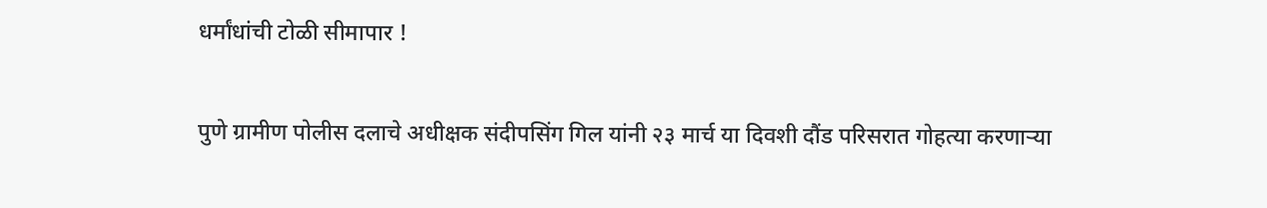धर्मांधांची टोळी सीमापार !

पुणे ग्रामीण पोलीस दलाचे अधीक्षक संदीपसिंग गिल यांनी २३ मार्च या दिवशी दौंड परिसरात गोहत्या करणार्‍या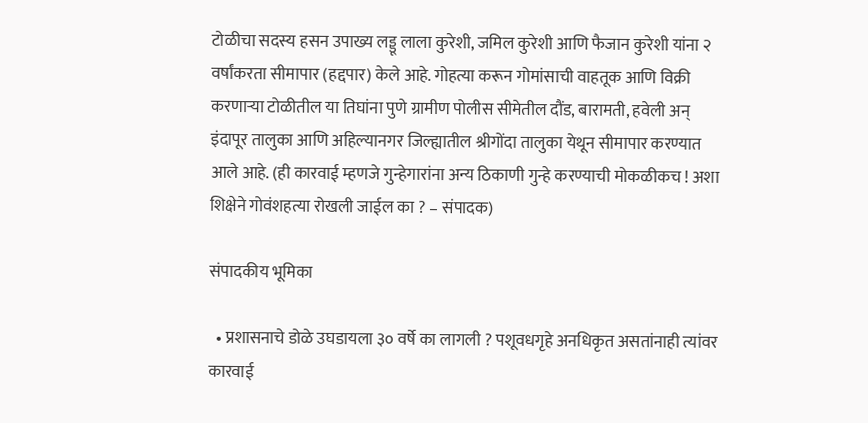टोळीचा सदस्य हसन उपाख्य लड्डू लाला कुरेशी, जमिल कुरेशी आणि फैजान कुरेशी यांना २ वर्षांकरता सीमापार (हद्दपार) केले आहे. गोहत्या करून गोमांसाची वाहतूक आणि विक्री करणार्‍या टोळीतील या तिघांना पुणे ग्रामीण पोलीस सीमेतील दौंड, बारामती, हवेली अन् इंदापूर तालुका आणि अहिल्यानगर जिल्ह्यातील श्रीगोंदा तालुका येथून सीमापार करण्यात आले आहे. (ही कारवाई म्हणजे गुन्हेगारांना अन्य ठिकाणी गुन्हे करण्याची मोकळीकच ! अशा शिक्षेने गोवंशहत्या रोखली जाईल का ? – संपादक)

संपादकीय भूमिका

  • प्रशासनाचे डोळे उघडायला ३० वर्षे का लागली ? पशूवधगृहे अनधिकृत असतांनाही त्यांवर कारवाई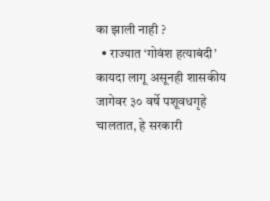का झाली नाही ?
  • राज्यात ‘गोवंश हत्याबंदी’ कायदा लागू असूनही शासकीय जागेवर ३० वर्षे पशूवधगृहे चालतात, हे सरकारी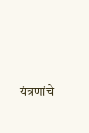यंत्रणांचे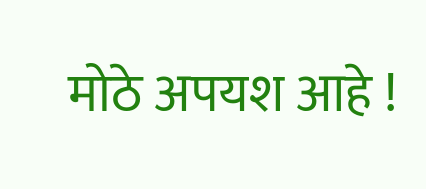मोठे अपयश आहे !